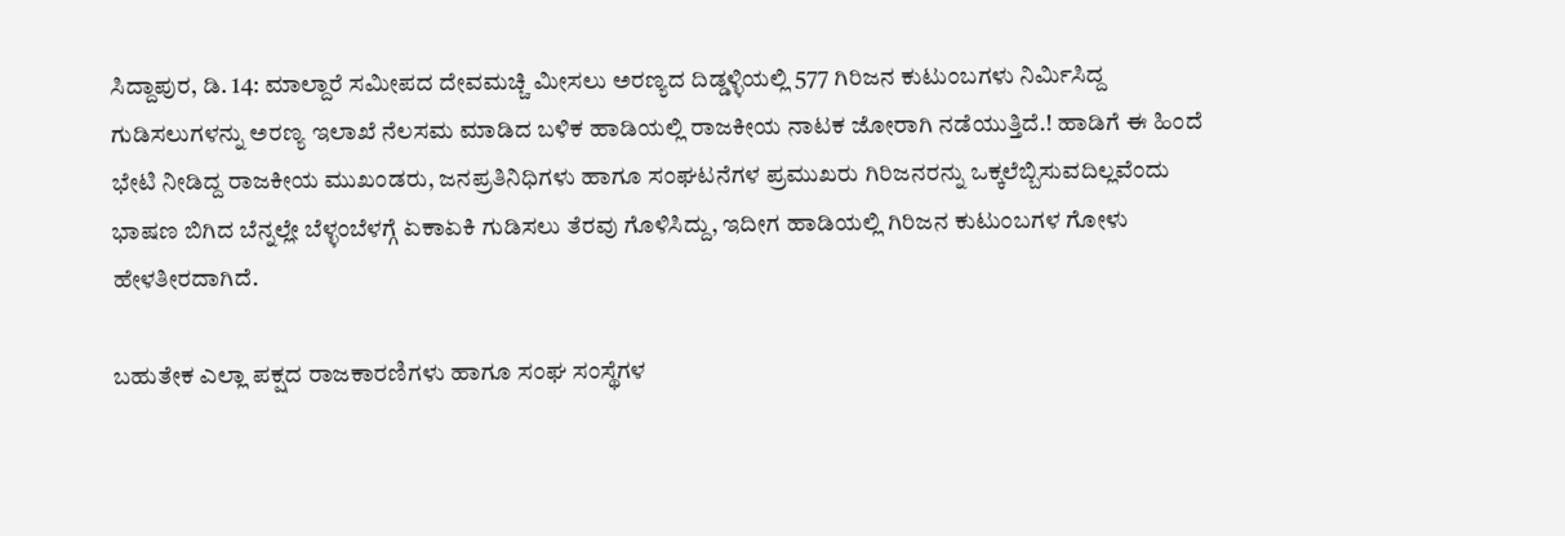ಸಿದ್ದಾಪುರ, ಡಿ. 14: ಮಾಲ್ದಾರೆ ಸಮೀಪದ ದೇವಮಚ್ಚಿ ಮೀಸಲು ಅರಣ್ಯದ ದಿಡ್ಡಳ್ಳಿಯಲ್ಲಿ 577 ಗಿರಿಜನ ಕುಟುಂಬಗಳು ನಿರ್ಮಿಸಿದ್ದ ಗುಡಿಸಲುಗಳನ್ನು ಅರಣ್ಯ ಇಲಾಖೆ ನೆಲಸಮ ಮಾಡಿದ ಬಳಿಕ ಹಾಡಿಯಲ್ಲಿ ರಾಜಕೀಯ ನಾಟಕ ಜೋರಾಗಿ ನಡೆಯುತ್ತಿದೆ.! ಹಾಡಿಗೆ ಈ ಹಿಂದೆ ಭೇಟಿ ನೀಡಿದ್ದ ರಾಜಕೀಯ ಮುಖಂಡರು, ಜನಪ್ರತಿನಿಧಿಗಳು ಹಾಗೂ ಸಂಘಟನೆಗಳ ಪ್ರಮುಖರು ಗಿರಿಜನರನ್ನು ಒಕ್ಕಲೆಬ್ಬಿಸುವದಿಲ್ಲವೆಂದು ಭಾಷಣ ಬಿಗಿದ ಬೆನ್ನಲ್ಲೇ ಬೆಳ್ಳಂಬೆಳಗ್ಗೆ ಏಕಾಏಕಿ ಗುಡಿಸಲು ತೆರವು ಗೊಳಿಸಿದ್ದು, ಇದೀಗ ಹಾಡಿಯಲ್ಲಿ ಗಿರಿಜನ ಕುಟುಂಬಗಳ ಗೋಳು ಹೇಳತೀರದಾಗಿದೆ.

ಬಹುತೇಕ ಎಲ್ಲಾ ಪಕ್ಷದ ರಾಜಕಾರಣಿಗಳು ಹಾಗೂ ಸಂಘ ಸಂಸ್ಥೆಗಳ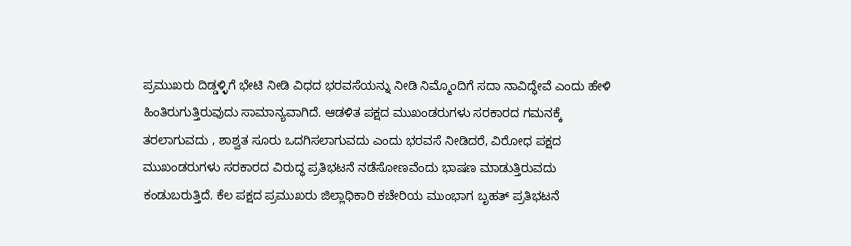ಪ್ರಮುಖರು ದಿಡ್ಡಳ್ಳಿಗೆ ಭೇಟಿ ನೀಡಿ ವಿಧದ ಭರವಸೆಯನ್ನು ನೀಡಿ ನಿಮ್ಮೊಂದಿಗೆ ಸದಾ ನಾವಿದ್ಧೇವೆ ಎಂದು ಹೇಳಿ ಹಿಂತಿರುಗುತ್ತಿರುವುದು ಸಾಮಾನ್ಯವಾಗಿದೆ. ಆಡಳಿತ ಪಕ್ಷದ ಮುಖಂಡರುಗಳು ಸರಕಾರದ ಗಮನಕ್ಕೆ ತರಲಾಗುವದು , ಶಾಶ್ವತ ಸೂರು ಒದಗಿಸಲಾಗುವದು ಎಂದು ಭರವಸೆ ನೀಡಿದರೆ, ವಿರೋಧ ಪಕ್ಷದ ಮುಖಂಡರುಗಳು ಸರಕಾರದ ವಿರುದ್ಧ ಪ್ರತಿಭಟನೆ ನಡೆಸೋಣವೆಂದು ಭಾಷಣ ಮಾಡುತ್ತಿರುವದು ಕಂಡುಬರುತ್ತಿದೆ. ಕೆಲ ಪಕ್ಷದ ಪ್ರಮುಖರು ಜಿಲ್ಲಾಧಿಕಾರಿ ಕಚೇರಿಯ ಮುಂಭಾಗ ಬೃಹತ್ ಪ್ರತಿಭಟನೆ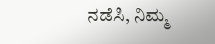ನಡೆಸಿ, ನಿಮ್ಮ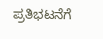ಪ್ರತಿಭಟನೆಗೆ